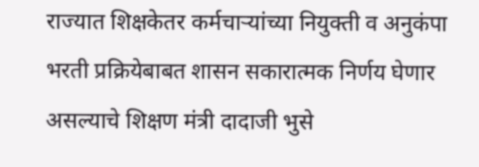राज्यात शिक्षकेतर कर्मचाऱ्यांच्या नियुक्ती व अनुकंपा भरती प्रक्रियेबाबत शासन सकारात्मक निर्णय घेणार असल्याचे शिक्षण मंत्री दादाजी भुसे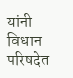यांनी विधान परिषदेत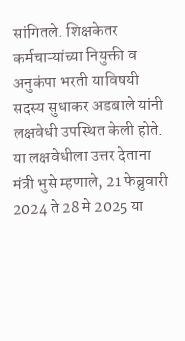सांगितले. शिक्षकेतर कर्मचाऱ्यांच्या नियुक्ती व अनुकंपा भरती याविषयी सदस्य सुधाकर अडबाले यांनी लक्षवेधी उपस्थित केली होते. या लक्षवेधीला उत्तर देताना मंत्री भुसे म्हणाले, 21 फेब्रुवारी 2024 ते 28 मे 2025 या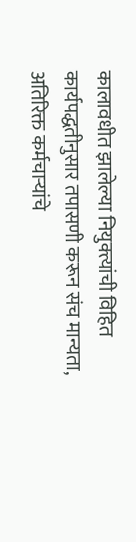कालावधीत झालेल्या नियुक्त्यांची विहित कार्यपद्धतीनुसार तपासणी करून संच मान्यता, अतिरिक्त कर्मचाऱ्यांचे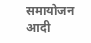समायोजन आदी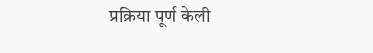प्रक्रिया पूर्ण केली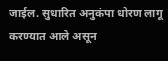जाईल. सुधारित अनुकंपा धोरण लागू करण्यात आले असून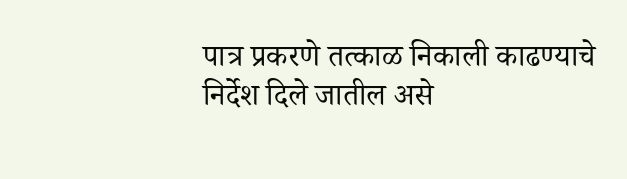पात्र प्रकरणे तत्काळ निकाली काढण्याचे निर्देश दिले जातील असे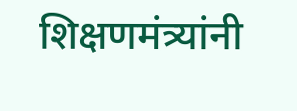शिक्षणमंत्र्यांनी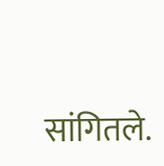सांगितले.